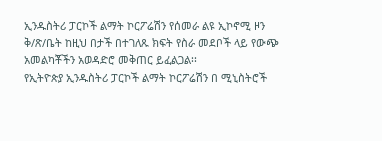ኢንዱስትሪ ፓርኮች ልማት ኮርፖሬሽን የሰመራ ልዩ ኢኮኖሚ ዞን ቅ/ጽ/ቤት ከዚህ በታች በተገለጹ ክፍት የስራ መደቦች ላይ የውጭ አመልካቾችን አወዳድሮ መቅጠር ይፈልጋል፡፡
የኢትዮጵያ ኢንዱስትሪ ፓርኮች ልማት ኮርፖሬሽን በ ሚኒስትሮች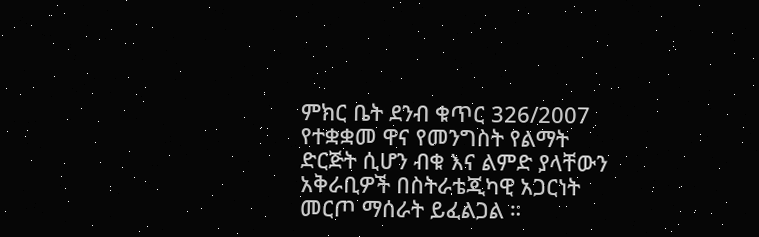ምክር ቤት ደንብ ቁጥር 326/2007 የተቋቋመ ዋና የመንግስት የልማት ድርጅት ሲሆን ብቁ እና ልምድ ያላቸውን አቅራቢዎች በስትራቴጂካዊ አጋርነት መርጦ ማሰራት ይፈልጋል ።